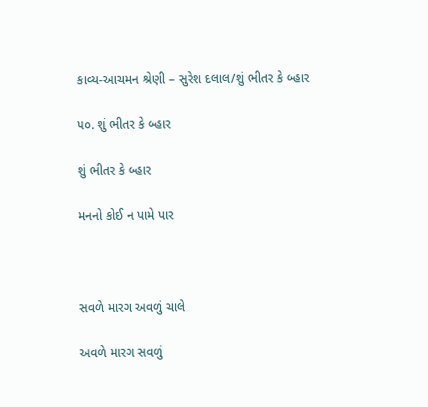કાવ્ય-આચમન શ્રેણી – સુરેશ દલાલ/શું ભીતર કે બ્હાર

૫૦. શું ભીતર કે બ્હાર

શું ભીતર કે બ્હાર

મનનો કોઈ ન પામે પાર



સવળે મારગ અવળું ચાલે

અવળે મારગ સવળું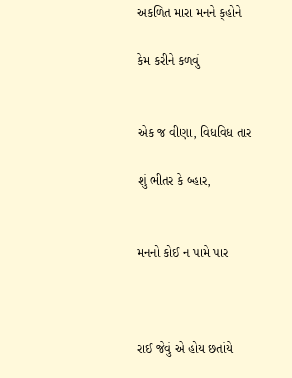અકળિત મારા મનને ક્‌હોને

કેમ કરીને કળવું


એક જ વીણા, વિધવિધ તાર

શું ભીતર કે બ્હાર,


મનનો કોઈ ન પામે પાર



રાઈ જેવું એ હોય છતાંયે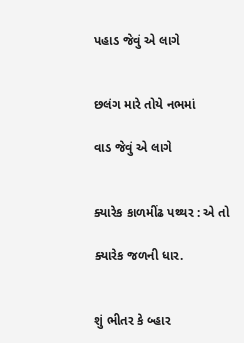પહાડ જેવું એ લાગે


છલંગ મારે તોયે નભમાં

વાડ જેવું એ લાગે


ક્યારેક કાળમીંઢ પથ્થર : એ તો

ક્યારેક જળની ધાર.


શું ભીતર કે બ્હાર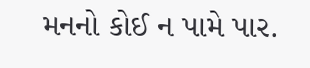મનનો કોઈ ન પામે પાર.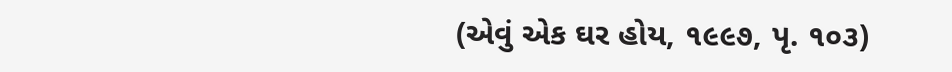(એવું એક ઘર હોય, ૧૯૯૭, પૃ. ૧૦૩)